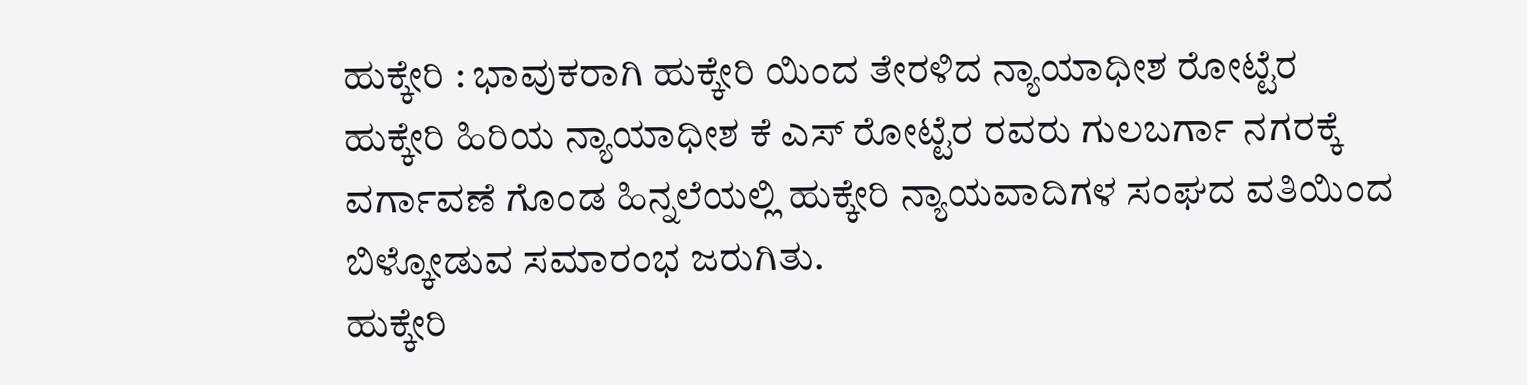ಹುಕ್ಕೇರಿ : ಭಾವುಕರಾಗಿ ಹುಕ್ಕೇರಿ ಯಿಂದ ತೇರಳಿದ ನ್ಯಾಯಾಧೀಶ ರೋಟ್ಟೆರ
ಹುಕ್ಕೇರಿ ಹಿರಿಯ ನ್ಯಾಯಾಧೀಶ ಕೆ ಎಸ್ ರೋಟ್ಟೆರ ರವರು ಗುಲಬರ್ಗಾ ನಗರಕ್ಕೆ ವರ್ಗಾವಣೆ ಗೊಂಡ ಹಿನ್ನಲೆಯಲ್ಲಿ ಹುಕ್ಕೇರಿ ನ್ಯಾಯವಾದಿಗಳ ಸಂಘದ ವತಿಯಿಂದ ಬಿಳ್ಕೋಡುವ ಸಮಾರಂಭ ಜರುಗಿತು.
ಹುಕ್ಕೇರಿ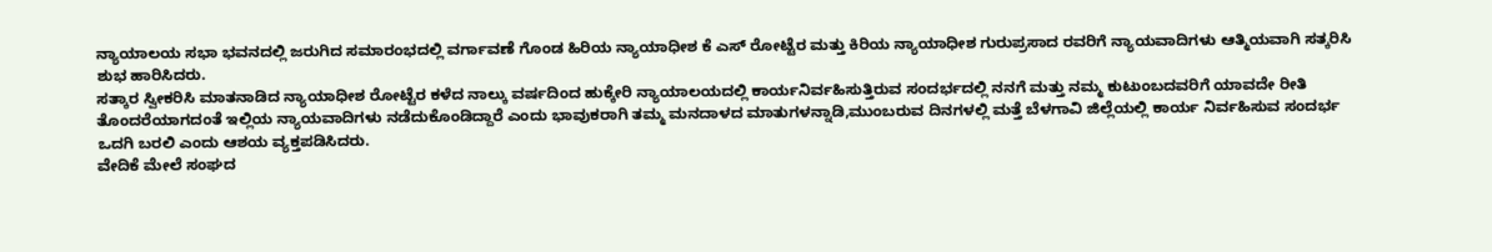ನ್ಯಾಯಾಲಯ ಸಭಾ ಭವನದಲ್ಲಿ ಜರುಗಿದ ಸಮಾರಂಭದಲ್ಲಿ ವರ್ಗಾವಣೆ ಗೊಂಡ ಹಿರಿಯ ನ್ಯಾಯಾಧೀಶ ಕೆ ಎಸ್ ರೋಟ್ಟೆರ ಮತ್ತು ಕಿರಿಯ ನ್ಯಾಯಾಧೀಶ ಗುರುಪ್ರಸಾದ ರವರಿಗೆ ನ್ಯಾಯವಾದಿಗಳು ಆತ್ಮಿಯವಾಗಿ ಸತ್ಕರಿಸಿ ಶುಭ ಹಾರಿಸಿದರು.
ಸತ್ಕಾರ ಸ್ವೀಕರಿಸಿ ಮಾತನಾಡಿದ ನ್ಯಾಯಾಧೀಶ ರೋಟ್ಟೆರ ಕಳೆದ ನಾಲ್ಕು ವರ್ಷದಿಂದ ಹುಕ್ಕೇರಿ ನ್ಯಾಯಾಲಯದಲ್ಲಿ ಕಾರ್ಯನಿರ್ವಹಿಸುತ್ತಿರುವ ಸಂದರ್ಭದಲ್ಲಿ ನನಗೆ ಮತ್ತು ನಮ್ಮ ಕುಟುಂಬದವರಿಗೆ ಯಾವದೇ ರೀತಿ ತೊಂದರೆಯಾಗದಂತೆ ಇಲ್ಲಿಯ ನ್ಯಾಯವಾದಿಗಳು ನಡೆದುಕೊಂಡಿದ್ದಾರೆ ಎಂದು ಭಾವುಕರಾಗಿ ತಮ್ಮ ಮನದಾಳದ ಮಾತುಗಳನ್ನಾಡಿ,ಮುಂಬರುವ ದಿನಗಳಲ್ಲಿ ಮತ್ತೆ ಬೆಳಗಾವಿ ಜಿಲ್ಲೆಯಲ್ಲಿ ಕಾರ್ಯ ನಿರ್ವಹಿಸುವ ಸಂದರ್ಭ ಒದಗಿ ಬರಲಿ ಎಂದು ಆಶಯ ವ್ಯಕ್ತಪಡಿಸಿದರು.
ವೇದಿಕೆ ಮೇಲೆ ಸಂಘದ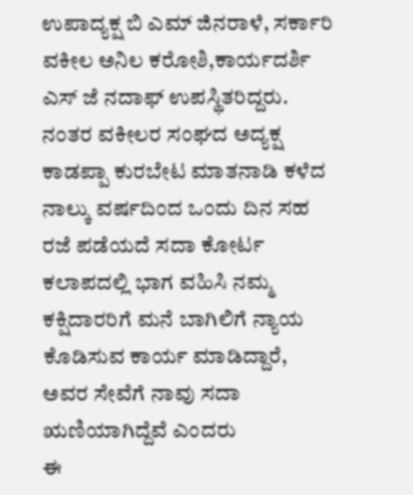ಉಪಾದ್ಯಕ್ಷ ಬಿ ಎಮ್ ಜಿನರಾಳೆ, ಸರ್ಕಾರಿ ವಕೀಲ ಅನಿಲ ಕರೋಶಿ,ಕಾರ್ಯದರ್ಶಿ ಎಸ್ ಜೆ ನದಾಫ್ ಉಪಸ್ಥಿತರಿದ್ದರು. ನಂತರ ವಕೀಲರ ಸಂಘದ ಅದ್ಯಕ್ಷ ಕಾಡಪ್ಪಾ ಕುರಬೇಟ ಮಾತನಾಡಿ ಕಳೆದ ನಾಲ್ಕು ವರ್ಷದಿಂದ ಒಂದು ದಿನ ಸಹ ರಜೆ ಪಡೆಯದೆ ಸದಾ ಕೋರ್ಟ ಕಲಾಪದಲ್ಲಿ ಭಾಗ ವಹಿಸಿ ನಮ್ಮ ಕಕ್ಷಿದಾರರಿಗೆ ಮನೆ ಬಾಗಿಲಿಗೆ ನ್ಯಾಯ ಕೊಡಿಸುವ ಕಾರ್ಯ ಮಾಡಿದ್ದಾರೆ, ಅವರ ಸೇವೆಗೆ ನಾವು ಸದಾ ಋಣಿಯಾಗಿದ್ದೆವೆ ಎಂದರು
ಈ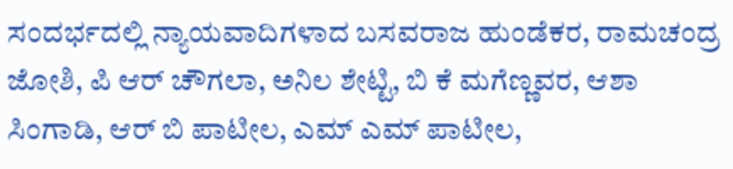ಸಂದರ್ಭದಲ್ಲಿ ನ್ಯಾಯವಾದಿಗಳಾದ ಬಸವರಾಜ ಹುಂಡೆಕರ, ರಾಮಚಂದ್ರ ಜೋಶಿ, ಪಿ ಆರ್ ಚೌಗಲಾ, ಅನಿಲ ಶೇಟ್ಟಿ, ಬಿ ಕೆ ಮಗೆಣ್ಣವರ, ಆಶಾ ಸಿಂಗಾಡಿ, ಆರ್ ಬಿ ಪಾಟೀಲ, ಎಮ್ ಎಮ್ ಪಾಟೀಲ,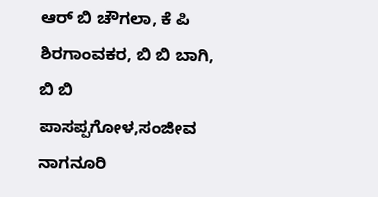ಆರ್ ಬಿ ಚೌಗಲಾ, ಕೆ ಪಿ ಶಿರಗಾಂವಕರ, ಬಿ ಬಿ ಬಾಗಿ, ಬಿ ಬಿ ಪಾಸಪ್ಪಗೋಳ,ಸಂಜೀವ ನಾಗನೂರಿ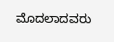ಮೊದಲಾದವರು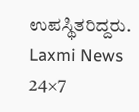ಉಪಸ್ಥಿತರಿದ್ದರು.
Laxmi News 24×7